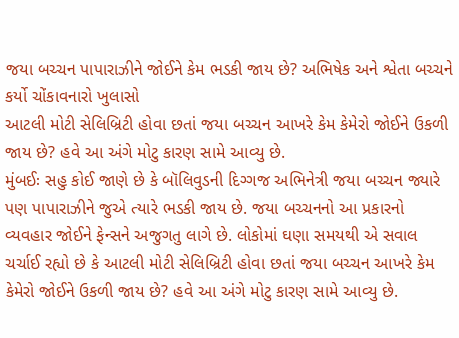જયા બચ્ચન પાપારાઝીને જોઈને કેમ ભડકી જાય છે? અભિષેક અને શ્વેતા બચ્ચને કર્યો ચોંકાવનારો ખુલાસો
આટલી મોટી સેલિબ્રિટી હોવા છતાં જયા બચ્ચન આખરે કેમ કેમેરો જોઈને ઉકળી જાય છે? હવે આ અંગે મોટુ કારણ સામે આવ્યુ છે.
મુંબઈઃ સહુ કોઈ જાણે છે કે બૉલિવુડની દિગ્ગજ અભિનેત્રી જયા બચ્ચન જ્યારે પણ પાપારાઝીને જુએ ત્યારે ભડકી જાય છે. જયા બચ્ચનનો આ પ્રકારનો વ્યવહાર જોઈને ફેન્સને અજુગતુ લાગે છે. લોકોમાં ઘણા સમયથી એ સવાલ ચર્ચાઈ રહ્યો છે કે આટલી મોટી સેલિબ્રિટી હોવા છતાં જયા બચ્ચન આખરે કેમ કેમેરો જોઈને ઉકળી જાય છે? હવે આ અંગે મોટુ કારણ સામે આવ્યુ છે.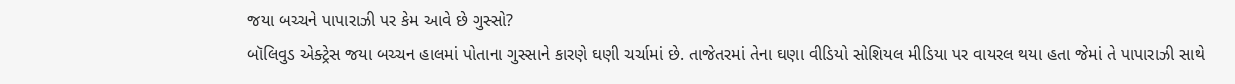જયા બચ્ચને પાપારાઝી પર કેમ આવે છે ગુસ્સો?
બૉલિવુડ એક્ટ્રેસ જયા બચ્ચન હાલમાં પોતાના ગુસ્સાને કારણે ઘણી ચર્ચામાં છે. તાજેતરમાં તેના ઘણા વીડિયો સોશિયલ મીડિયા પર વાયરલ થયા હતા જેમાં તે પાપારાઝી સાથે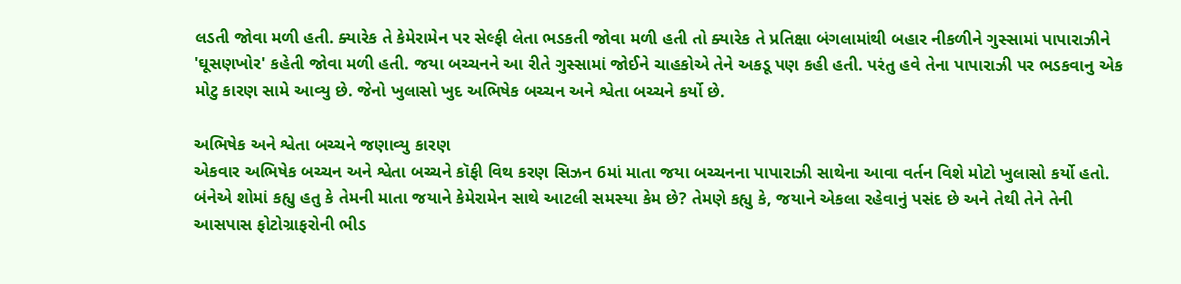લડતી જોવા મળી હતી. ક્યારેક તે કેમેરામેન પર સેલ્ફી લેતા ભડકતી જોવા મળી હતી તો ક્યારેક તે પ્રતિક્ષા બંગલામાંથી બહાર નીકળીને ગુસ્સામાં પાપારાઝીને 'ઘૂસણખોર' કહેતી જોવા મળી હતી. જયા બચ્ચનને આ રીતે ગુસ્સામાં જોઈને ચાહકોએ તેને અકડૂ પણ કહી હતી. પરંતુ હવે તેના પાપારાઝી પર ભડકવાનુ એક મોટુ કારણ સામે આવ્યુ છે. જેનો ખુલાસો ખુદ અભિષેક બચ્ચન અને શ્વેતા બચ્ચને કર્યો છે.

અભિષેક અને શ્વેતા બચ્ચને જણાવ્યુ કારણ
એકવાર અભિષેક બચ્ચન અને શ્વેતા બચ્ચને કૉફી વિથ કરણ સિઝન 6માં માતા જયા બચ્ચનના પાપારાઝી સાથેના આવા વર્તન વિશે મોટો ખુલાસો કર્યો હતો. બંનેએ શોમાં કહ્યુ હતુ કે તેમની માતા જયાને કેમેરામેન સાથે આટલી સમસ્યા કેમ છે? તેમણે કહ્યુ કે, જયાને એકલા રહેવાનું પસંદ છે અને તેથી તેને તેની આસપાસ ફોટોગ્રાફરોની ભીડ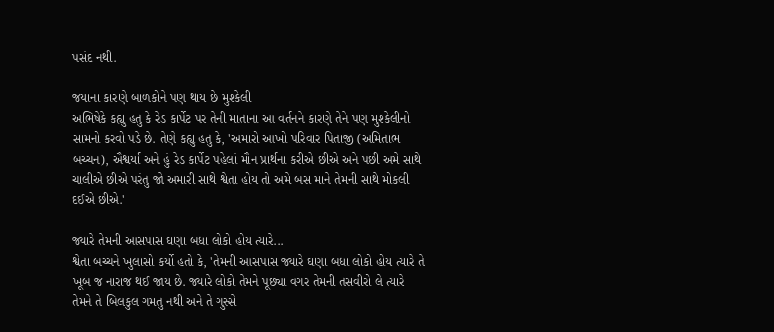પસંદ નથી.

જયાના કારણે બાળકોને પણ થાય છે મુશ્કેલી
અભિષેકે કહ્યુ હતુ કે રેડ કાર્પેટ પર તેની માતાના આ વર્તનને કારણે તેને પણ મુશ્કેલીનો સામનો કરવો પડે છે. તેણે કહ્યુ હતુ કે, 'અમારો આખો પરિવાર પિતાજી (અમિતાભ બચ્ચન), ઐશ્વર્યા અને હું રેડ કાર્પેટ પહેલાં મૌન પ્રાર્થના કરીએ છીએ અને પછી અમે સાથે ચાલીએ છીએ પરંતુ જો અમારી સાથે શ્વેતા હોય તો અમે બસ માને તેમની સાથે મોકલી દઈએ છીએ.'

જ્યારે તેમની આસપાસ ઘણા બધા લોકો હોય ત્યારે...
શ્વેતા બચ્ચને ખુલાસો કર્યો હતો કે, 'તેમની આસપાસ જ્યારે ઘણા બધા લોકો હોય ત્યારે તે ખૂબ જ નારાજ થઈ જાય છે. જ્યારે લોકો તેમને પૂછ્યા વગર તેમની તસવીરો લે ત્યારે તેમને તે બિલકુલ ગમતુ નથી અને તે ગુસ્સે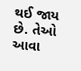થઈ જાય છે. તેઓ આવા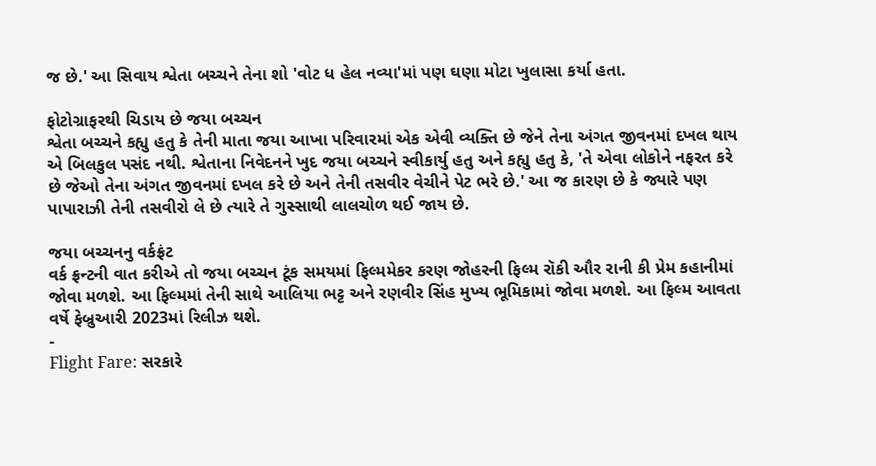જ છે.' આ સિવાય શ્વેતા બચ્ચને તેના શો 'વોટ ધ હેલ નવ્યા'માં પણ ઘણા મોટા ખુલાસા કર્યા હતા.

ફોટોગ્રાફરથી ચિડાય છે જયા બચ્ચન
શ્વેતા બચ્ચને કહ્યુ હતુ કે તેની માતા જયા આખા પરિવારમાં એક એવી વ્યક્તિ છે જેને તેના અંગત જીવનમાં દખલ થાય એ બિલકુલ પસંદ નથી. શ્વેતાના નિવેદનને ખુદ જયા બચ્ચને સ્વીકાર્યુ હતુ અને કહ્યુ હતુ કે, 'તે એવા લોકોને નફરત કરે છે જેઓ તેના અંગત જીવનમાં દખલ કરે છે અને તેની તસવીર વેચીને પેટ ભરે છે.' આ જ કારણ છે કે જ્યારે પણ પાપારાઝી તેની તસવીરો લે છે ત્યારે તે ગુસ્સાથી લાલચોળ થઈ જાય છે.

જયા બચ્ચનનુ વર્કફ્રંટ
વર્ક ફ્રન્ટની વાત કરીએ તો જયા બચ્ચન ટૂંક સમયમાં ફિલ્મમેકર કરણ જોહરની ફિલ્મ રૉકી ઔર રાની કી પ્રેમ કહાનીમાં જોવા મળશે. આ ફિલ્મમાં તેની સાથે આલિયા ભટ્ટ અને રણવીર સિંહ મુખ્ય ભૂમિકામાં જોવા મળશે. આ ફિલ્મ આવતા વર્ષે ફેબ્રુઆરી 2023માં રિલીઝ થશે.
-
Flight Fare: સરકારે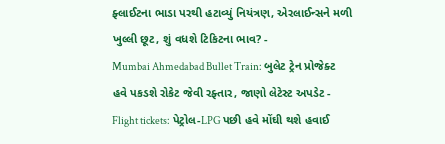ફ્લાઈટના ભાડા પરથી હટાવ્યું નિયંત્રણ, એરલાઈન્સને મળી ખુલ્લી છૂટ, શું વધશે ટિકિટના ભાવ? -
Mumbai Ahmedabad Bullet Train: બુલેટ ટ્રેન પ્રોજેક્ટ હવે પકડશે રોકેટ જેવી રફ્તાર, જાણો લેટેસ્ટ અપડેટ -
Flight tickets: પેટ્રોલ-LPG પછી હવે મોંઘી થશે હવાઈ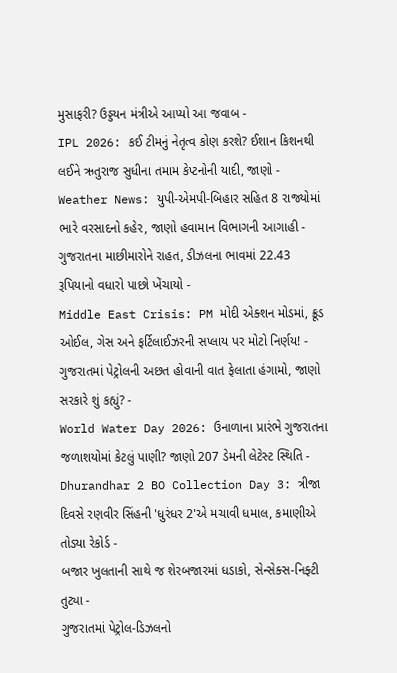મુસાફરી? ઉડ્ડયન મંત્રીએ આપ્યો આ જવાબ -
IPL 2026: કઈ ટીમનું નેતૃત્વ કોણ કરશે? ઈશાન કિશનથી લઈને ઋતુરાજ સુધીના તમામ કેપ્ટનોની યાદી, જાણો -
Weather News: યુપી-એમપી-બિહાર સહિત 8 રાજ્યોમાં ભારે વરસાદનો કહેર, જાણો હવામાન વિભાગની આગાહી -
ગુજરાતના માછીમારોને રાહત, ડીઝલના ભાવમાં 22.43 રૂપિયાનો વધારો પાછો ખેંચાયો -
Middle East Crisis: PM મોદી એક્શન મોડમાં, ક્રૂડ ઓઈલ, ગેસ અને ફર્ટિલાઈઝરની સપ્લાય પર મોટો નિર્ણય! -
ગુજરાતમાં પેટ્રોલની અછત હોવાની વાત ફેલાતા હંગામો, જાણો સરકારે શું કહ્યું? -
World Water Day 2026: ઉનાળાના પ્રારંભે ગુજરાતના જળાશયોમાં કેટલું પાણી? જાણો 207 ડેમની લેટેસ્ટ સ્થિતિ -
Dhurandhar 2 BO Collection Day 3: ત્રીજા દિવસે રણવીર સિંહની 'ધુરંધર 2'એ મચાવી ધમાલ, કમાણીએ તોડ્યા રેકોર્ડ -
બજાર ખુલતાની સાથે જ શેરબજારમાં ધડાકો, સેન્સેક્સ-નિફ્ટી તુટ્યા -
ગુજરાતમાં પેટ્રોલ-ડિઝલનો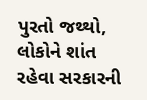પુરતો જથ્થો, લોકોને શાંત રહેવા સરકારની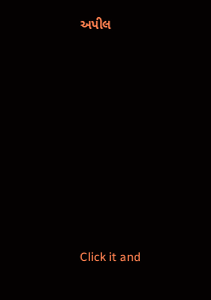અપીલ








Click it and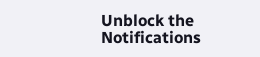Unblock the Notifications